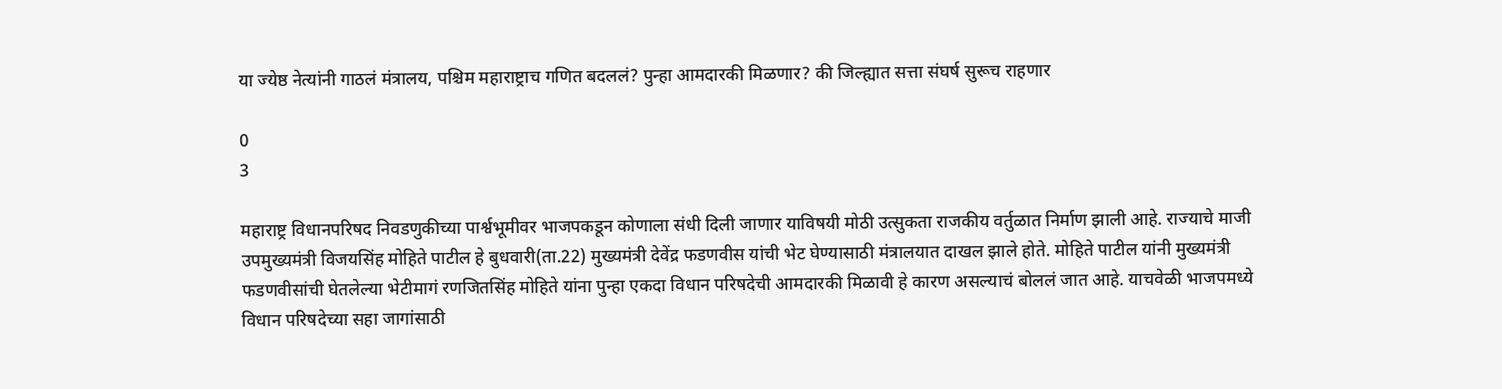या ज्येष्ठ नेत्यांनी गाठलं मंत्रालय, पश्चिम महाराष्ट्राच गणित बदललं? पुन्हा आमदारकी मिळणार? की जिल्ह्यात सत्ता संघर्ष सुरूच राहणार

0
3

महाराष्ट्र विधानपरिषद निवडणुकीच्या पार्श्वभूमीवर भाजपकडून कोणाला संधी दिली जाणार याविषयी मोठी उत्सुकता राजकीय वर्तुळात निर्माण झाली आहे. राज्याचे माजी उपमुख्यमंत्री विजयसिंह मोहिते पाटील हे बुधवारी(ता.22) मुख्यमंत्री देवेंद्र फडणवीस यांची भेट घेण्यासाठी मंत्रालयात दाखल झाले होते. मोहिते पाटील यांनी मुख्यमंत्री फडणवीसांची घेतलेल्या भेटीमागं रणजितसिंह मोहिते यांना पुन्हा एकदा विधान परिषदेची आमदारकी मिळावी हे कारण असल्याचं बोललं जात आहे. याचवेळी भाजपमध्ये विधान परिषदेच्या सहा जागांसाठी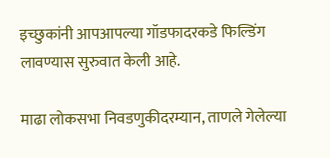इच्छुकांनी आपआपल्या गॉडफादरकडे फिल्डिंग लावण्यास सुरुवात केली आहे.

माढा लोकसभा निवडणुकीदरम्यान, ताणले गेलेल्या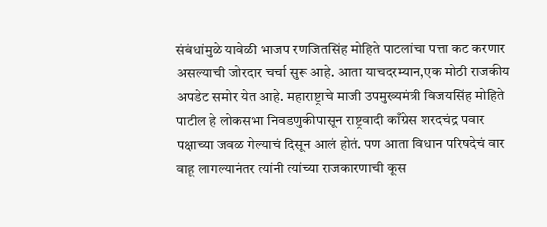संबंधांमुळे यावेळी भाजप रणजितसिंह मोहिते पाटलांचा पत्ता कट करणार असल्याची जोरदार चर्चा सुरू आहे. आता याचदरम्यान,एक मोठी राजकीय अपडेट समोर येत आहे. महाराष्ट्राचे माजी उपमुख्यमंत्री विजयसिंह मोहिते पाटील हे लोकसभा निवडणुकीपासून राष्ट्रवादी काँग्रेस शरदचंद्र पवार पक्षाच्या जवळ गेल्याचं दिसून आलं होतं. पण आता विधान परिषदेचं वार वाहू लागल्यानंतर त्यांनी त्यांच्या राजकारणाची कूस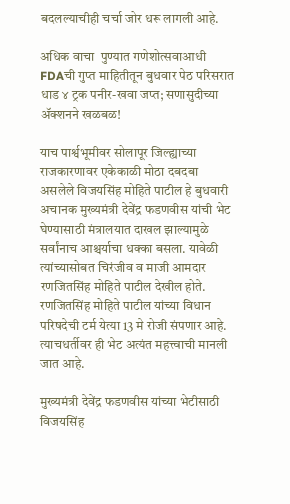बदलल्याचीही चर्चा जोर धरू लागली आहे.

अधिक वाचा  पुण्यात गणेशोत्सवाआधी FDAची गुप्त माहितीतून बुधवार पेठ परिसरात धाड ४ ट्रक पनीर-खवा जप्त; सणासुदीच्या ॲक्शनने खळबळ!

याच पार्श्वभूमीवर सोलापूर जिल्ह्याच्या राजकारणावर एकेकाळी मोठा दबदबा असलेले विजयसिंह मोहिते पाटील हे बुधवारी अचानक मुख्यमंत्री देवेंद्र फडणवीस यांची भेट घेण्यासाठी मंत्रालयात दाखल झाल्यामुळे सर्वांनाच आश्चर्याचा धक्का बसला. यावेळी त्यांच्यासोबत चिरंजीव व माजी आमदार रणजितसिंह मोहिते पाटील देखील होते. रणजितसिंह मोहिते पाटील यांच्या विधान परिषदेची टर्म येत्या 13 मे रोजी संपणार आहे. त्याचधर्तीवर ही भेट अत्यंत महत्त्वाची मानली जात आहे.

मुख्यमंत्री देवेंद्र फडणवीस यांच्या भेटीसाठी विजयसिंह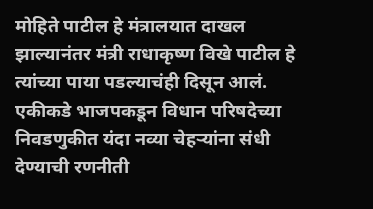मोहिते पाटील हे मंत्रालयात दाखल झाल्यानंतर मंत्री राधाकृष्ण विखे पाटील हे त्यांच्या पाया पडल्याचंही दिसून आलं. एकीकडे भाजपकडून विधान परिषदेच्या निवडणुकीत यंदा नव्या चेहऱ्यांना संधी देण्याची रणनीती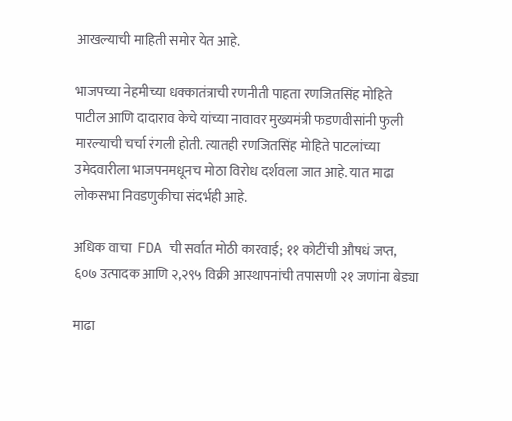आखल्याची माहिती समोर येत आहे.

भाजपच्या नेहमीच्या धक्कातंत्राची रणनीती पाहता रणजितसिंह मोहिते पाटील आणि दादाराव केचे यांच्या नावावर मुख्यमंत्री फडणवीसांनी फुली मारल्याची चर्चा रंगली होती. त्यातही रणजितसिंह मोहिते पाटलांच्या उमेदवारीला भाजपनमधूनच मोठा विरोध दर्शवला जात आहे. यात माढा लोकसभा निवडणुकीचा संदर्भही आहे.

अधिक वाचा  FDA ची सर्वात मोठी कारवाई; ११ कोटींची औषधं जप्त, ६०७ उत्पादक आणि २,२९५ विक्री आस्थापनांची तपासणी २१ जणांना बेड्या

माढा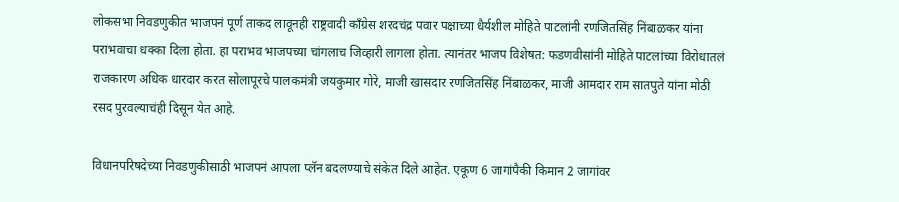लोकसभा निवडणुकीत भाजपनं पूर्ण ताकद लावूनही राष्ट्रवादी काँग्रेस शरदचंद्र पवार पक्षाच्या धैर्यशील मोहिते पाटलांनी रणजितसिंह निंबाळकर यांना पराभवाचा धक्का दिला होता. हा पराभव भाजपच्या चांगलाच जिव्हारी लागला होता. त्यानंतर भाजप विशेषत: फडणवीसांनी मोहिते पाटलांच्या विरोधातलं राजकारण अधिक धारदार करत सोलापूरचे पालकमंत्री जयकुमार गोरे, माजी खासदार रणजितसिंह निंबाळकर, माजी आमदार राम सातपुते यांना मोठी रसद पुरवल्याचंही दिसून येत आहे.

विधानपरिषदेच्या निवडणुकीसाठी भाजपनं आपला प्लॅन बदलण्याचे संकेत दिले आहेत. एकूण 6 जागांपैकी किमान 2 जागांवर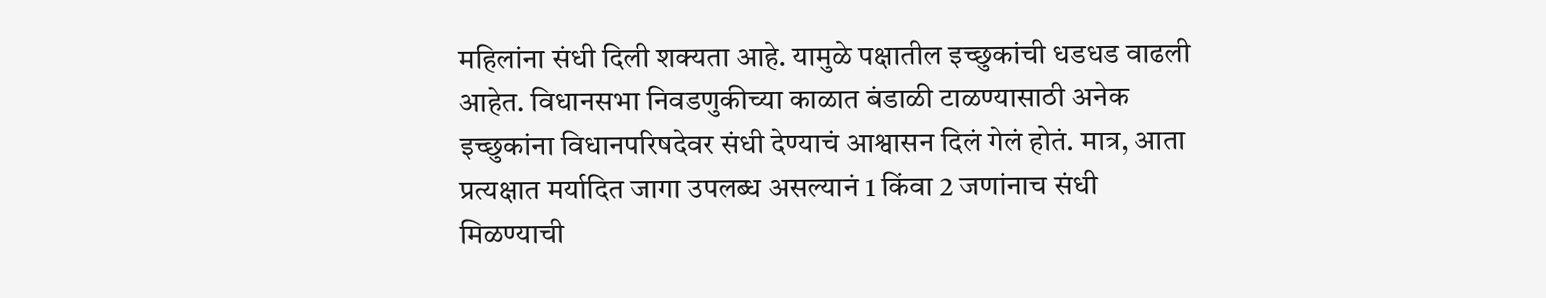महिलांना संधी दिली शक्यता आहे. यामुळे पक्षातील इच्छुकांची धडधड वाढली आहेत. विधानसभा निवडणुकीच्या काळात बंडाळी टाळण्यासाठी अनेक इच्छुकांना विधानपरिषदेवर संधी देण्याचं आश्वासन दिलं गेलं होतं. मात्र, आता प्रत्यक्षात मर्यादित जागा उपलब्ध असल्यानं 1 किंवा 2 जणांनाच संधी मिळण्याची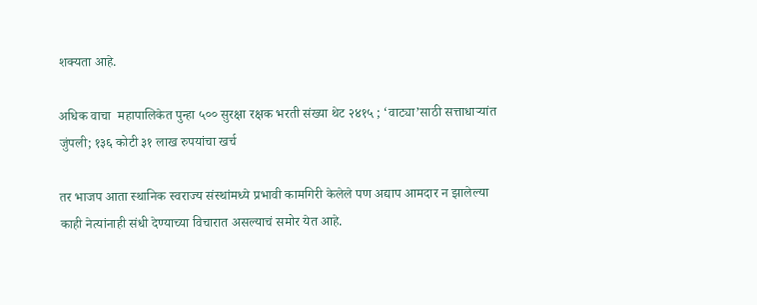शक्यता आहे.

अधिक वाचा  महापालिकेत पुन्हा ५०० सुरक्षा रक्षक भरती संख्या थेट २४१५ ; ‘वाट्या’साठी सत्ताधाऱ्यांत जुंपली; १३६ कोटी ३१ लाख रुपयांचा खर्च

तर भाजप आता स्थानिक स्वराज्य संस्थांमध्ये प्रभावी कामगिरी केलेले पण अद्याप आमदार न झालेल्या काही नेत्यांनाही संधी देण्याच्या विचारात असल्याचं समोर येत आहे.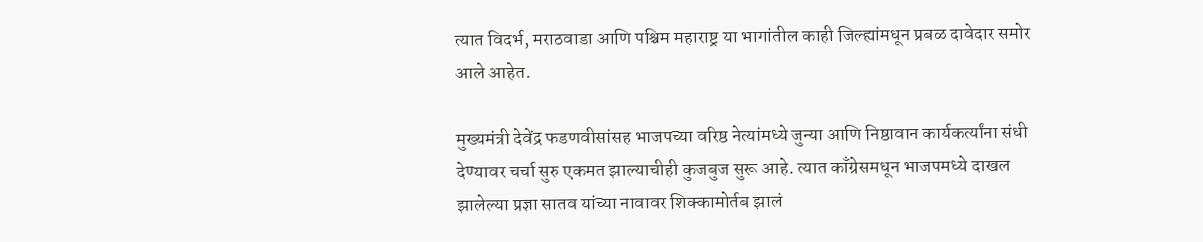त्यात विदर्भ, मराठवाडा आणि पश्चिम महाराष्ट्र या भागांतील काही जिल्ह्यांमधून प्रबळ दावेदार समोर आले आहेत.

मुख्यमंत्री देवेंद्र फडणवीसांसह भाजपच्या वरिष्ठ नेत्यांमध्ये जुन्या आणि निष्ठावान कार्यकर्त्यांना संधी देण्यावर चर्चा सुरु एकमत झाल्याचीही कुजबुज सुरू आहे. त्यात काँग्रेसमधून भाजपमध्ये दाखल झालेल्या प्रज्ञा सातव यांच्या नावावर शिक्कामोर्तब झालं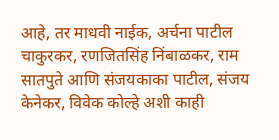आहे, तर माधवी नाईक, अर्चना पाटील चाकुरकर, रणजितसिंह निंबाळकर, राम सातपुते आणि संजयकाका पाटील, संजय केनेकर, विवेक कोल्हे अशी काही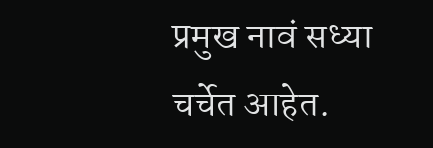प्रमुख नावं सध्या चर्चेत आहेत.